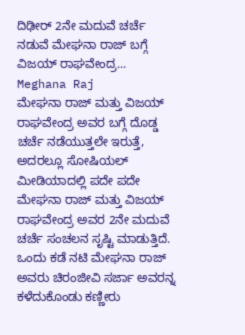ದಿಢೀರ್ 2ನೇ ಮದುವೆ ಚರ್ಚೆ ನಡುವೆ ಮೇಘನಾ ರಾಜ್ ಬಗ್ಗೆ ವಿಜಯ್ ರಾಘವೇಂದ್ರ... Meghana Raj
ಮೇಘನಾ ರಾಜ್ ಮತ್ತು ವಿಜಯ್ ರಾಘವೇಂದ್ರ ಅವರ ಬಗ್ಗೆ ದೊಡ್ಡ ಚರ್ಚೆ ನಡೆಯುತ್ತಲೇ ಇರುತ್ತೆ, ಅದರಲ್ಲೂ ಸೋಷಿಯಲ್ ಮೀಡಿಯಾದಲ್ಲಿ ಪದೇ ಪದೇ ಮೇಘನಾ ರಾಜ್ ಮತ್ತು ವಿಜಯ್ ರಾಘವೇಂದ್ರ ಅವರ 2ನೇ ಮದುವೆ ಚರ್ಚೆ ಸಂಚಲನ ಸೃಷ್ಟಿ ಮಾಡುತ್ತಿದೆ. ಒಂದು ಕಡೆ ನಟಿ ಮೇಘನಾ ರಾಜ್ ಅವರು ಚಿರಂಜೀವಿ ಸರ್ಜಾ ಅವರನ್ನ ಕಳೆದುಕೊಂಡು ಕಣ್ಣೀರು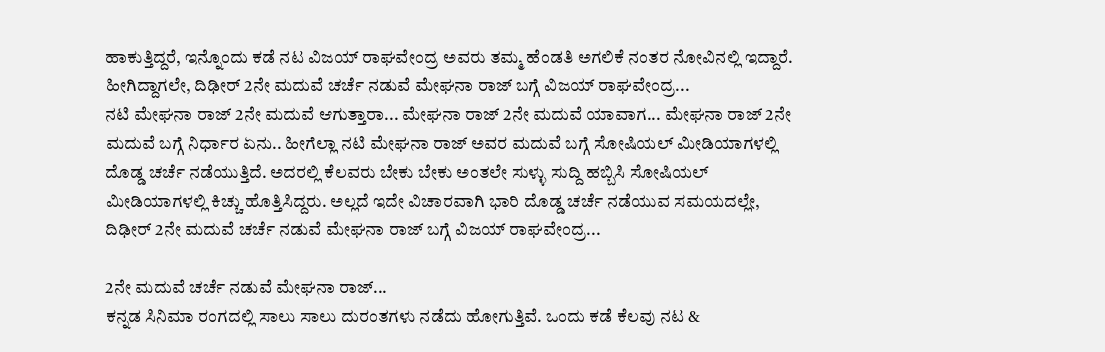ಹಾಕುತ್ತಿದ್ದರೆ, ಇನ್ನೊಂದು ಕಡೆ ನಟ ವಿಜಯ್ ರಾಘವೇಂದ್ರ ಅವರು ತಮ್ಮ ಹೆಂಡತಿ ಅಗಲಿಕೆ ನಂತರ ನೋವಿನಲ್ಲಿ ಇದ್ದಾರೆ. ಹೀಗಿದ್ದಾಗಲೇ, ದಿಢೀರ್ 2ನೇ ಮದುವೆ ಚರ್ಚೆ ನಡುವೆ ಮೇಘನಾ ರಾಜ್ ಬಗ್ಗೆ ವಿಜಯ್ ರಾಘವೇಂದ್ರ...
ನಟಿ ಮೇಘನಾ ರಾಜ್ 2ನೇ ಮದುವೆ ಆಗುತ್ತಾರಾ... ಮೇಘನಾ ರಾಜ್ 2ನೇ ಮದುವೆ ಯಾವಾಗ... ಮೇಘನಾ ರಾಜ್ 2ನೇ ಮದುವೆ ಬಗ್ಗೆ ನಿರ್ಧಾರ ಏನು.. ಹೀಗೆಲ್ಲಾ ನಟಿ ಮೇಘನಾ ರಾಜ್ ಅವರ ಮದುವೆ ಬಗ್ಗೆ ಸೋಷಿಯಲ್ ಮೀಡಿಯಾಗಳಲ್ಲಿ ದೊಡ್ಡ ಚರ್ಚೆ ನಡೆಯುತ್ತಿದೆ. ಅದರಲ್ಲಿ ಕೆಲವರು ಬೇಕು ಬೇಕು ಅಂತಲೇ ಸುಳ್ಳು ಸುದ್ದಿ ಹಬ್ಬಿಸಿ ಸೋಷಿಯಲ್ ಮೀಡಿಯಾಗಳಲ್ಲಿ ಕಿಚ್ಚು ಹೊತ್ತಿಸಿದ್ದರು. ಅಲ್ಲದೆ ಇದೇ ವಿಚಾರವಾಗಿ ಭಾರಿ ದೊಡ್ಡ ಚರ್ಚೆ ನಡೆಯುವ ಸಮಯದಲ್ಲೇ, ದಿಢೀರ್ 2ನೇ ಮದುವೆ ಚರ್ಚೆ ನಡುವೆ ಮೇಘನಾ ರಾಜ್ ಬಗ್ಗೆ ವಿಜಯ್ ರಾಘವೇಂದ್ರ...

2ನೇ ಮದುವೆ ಚರ್ಚೆ ನಡುವೆ ಮೇಘನಾ ರಾಜ್...
ಕನ್ನಡ ಸಿನಿಮಾ ರಂಗದಲ್ಲಿ ಸಾಲು ಸಾಲು ದುರಂತಗಳು ನಡೆದು ಹೋಗುತ್ತಿವೆ. ಒಂದು ಕಡೆ ಕೆಲವು ನಟ &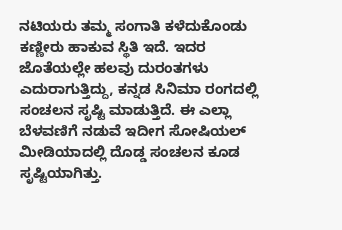ನಟಿಯರು ತಮ್ಮ ಸಂಗಾತಿ ಕಳೆದುಕೊಂಡು ಕಣ್ಣೀರು ಹಾಕುವ ಸ್ಥಿತಿ ಇದೆ. ಇದರ ಜೊತೆಯಲ್ಲೇ ಹಲವು ದುರಂತಗಳು ಎದುರಾಗುತ್ತಿದ್ದು, ಕನ್ನಡ ಸಿನಿಮಾ ರಂಗದಲ್ಲಿ ಸಂಚಲನ ಸೃಷ್ಟಿ ಮಾಡುತ್ತಿದೆ. ಈ ಎಲ್ಲಾ ಬೆಳವಣಿಗೆ ನಡುವೆ ಇದೀಗ ಸೋಷಿಯಲ್ ಮೀಡಿಯಾದಲ್ಲಿ ದೊಡ್ಡ ಸಂಚಲನ ಕೂಡ ಸೃಷ್ಟಿಯಾಗಿತ್ತು.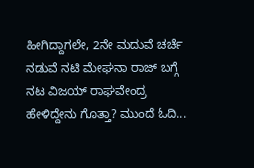ಹೀಗಿದ್ದಾಗಲೇ, 2ನೇ ಮದುವೆ ಚರ್ಚೆ ನಡುವೆ ನಟಿ ಮೇಘನಾ ರಾಜ್ ಬಗ್ಗೆ ನಟ ವಿಜಯ್ ರಾಘವೇಂದ್ರ ಹೇಳಿದ್ದೇನು ಗೊತ್ತಾ? ಮುಂದೆ ಓದಿ...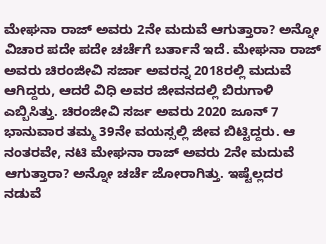ಮೇಘನಾ ರಾಜ್ ಅವರು 2ನೇ ಮದುವೆ ಆಗುತ್ತಾರಾ? ಅನ್ನೋ ವಿಚಾರ ಪದೇ ಪದೇ ಚರ್ಚೆಗೆ ಬರ್ತಾನೆ ಇದೆ. ಮೇಘನಾ ರಾಜ್ ಅವರು ಚಿರಂಜೀವಿ ಸರ್ಜಾ ಅವರನ್ನ 2018ರಲ್ಲಿ ಮದುವೆ ಆಗಿದ್ದರು, ಆದರೆ ವಿಧಿ ಅವರ ಜೀವನದಲ್ಲಿ ಬಿರುಗಾಳಿ ಎಬ್ಬಿಸಿತ್ತು. ಚಿರಂಜೀವಿ ಸರ್ಜ ಅವರು 2020 ಜೂನ್ 7 ಭಾನುವಾರ ತಮ್ಮ 39ನೇ ವಯಸ್ಸಲ್ಲಿ ಜೀವ ಬಿಟ್ಟಿದ್ದರು. ಆ ನಂತರವೇ, ನಟಿ ಮೇಘನಾ ರಾಜ್ ಅವರು 2ನೇ ಮದುವೆ ಆಗುತ್ತಾರಾ? ಅನ್ನೋ ಚರ್ಚೆ ಜೋರಾಗಿತ್ತು. ಇಷ್ಟೆಲ್ಲದರ ನಡುವೆ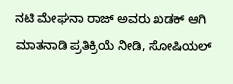ನಟಿ ಮೇಘನಾ ರಾಜ್ ಅವರು ಖಡಕ್ ಆಗಿ ಮಾತನಾಡಿ ಪ್ರತಿಕ್ರಿಯೆ ನೀಡಿ, ಸೋಷಿಯಲ್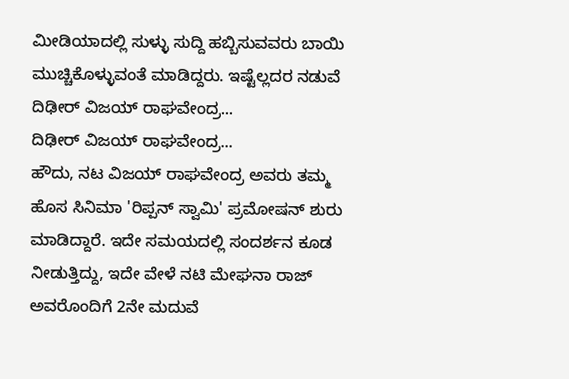ಮೀಡಿಯಾದಲ್ಲಿ ಸುಳ್ಳು ಸುದ್ದಿ ಹಬ್ಬಿಸುವವರು ಬಾಯಿ ಮುಚ್ಚಿಕೊಳ್ಳುವಂತೆ ಮಾಡಿದ್ದರು. ಇಷ್ಟೆಲ್ಲದರ ನಡುವೆ ದಿಢೀರ್ ವಿಜಯ್ ರಾಘವೇಂದ್ರ...
ದಿಢೀರ್ ವಿಜಯ್ ರಾಘವೇಂದ್ರ...
ಹೌದು, ನಟ ವಿಜಯ್ ರಾಘವೇಂದ್ರ ಅವರು ತಮ್ಮ ಹೊಸ ಸಿನಿಮಾ 'ರಿಪ್ಪನ್ ಸ್ವಾಮಿ' ಪ್ರಮೋಷನ್ ಶುರು ಮಾಡಿದ್ದಾರೆ. ಇದೇ ಸಮಯದಲ್ಲಿ ಸಂದರ್ಶನ ಕೂಡ ನೀಡುತ್ತಿದ್ದು, ಇದೇ ವೇಳೆ ನಟಿ ಮೇಘನಾ ರಾಜ್ ಅವರೊಂದಿಗೆ 2ನೇ ಮದುವೆ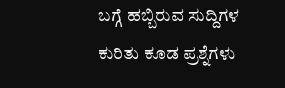ಬಗ್ಗೆ ಹಬ್ಬಿರುವ ಸುದ್ದಿಗಳ ಕುರಿತು ಕೂಡ ಪ್ರಶ್ನೆಗಳು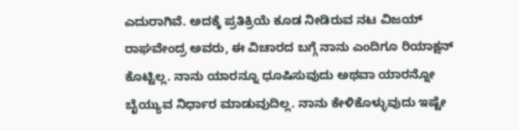ಎದುರಾಗಿವೆ. ಅದಕ್ಕೆ ಪ್ರತಿಕ್ರಿಯೆ ಕೂಡ ನೀಡಿರುವ ನಟ ವಿಜಯ್ ರಾಘವೇಂದ್ರ ಅವರು, ಈ ವಿಚಾರದ ಬಗ್ಗೆ ನಾನು ಎಂದಿಗೂ ರಿಯಾಕ್ಷನ್ ಕೊಟ್ಟಿಲ್ಲ. ನಾನು ಯಾರನ್ನೂ ಧೂಷಿಸುವುದು ಅಥವಾ ಯಾರನ್ನೋ ಬೈಯ್ಯುವ ನಿರ್ಧಾರ ಮಾಡುವುದಿಲ್ಲ. ನಾನು ಕೇಳಿಕೊಳ್ಳುವುದು ಇಷ್ಟೇ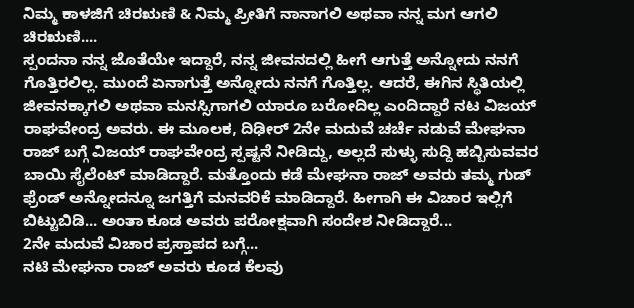ನಿಮ್ಮ ಕಾಳಜಿಗೆ ಚಿರಋಣಿ & ನಿಮ್ಮ ಪ್ರೀತಿಗೆ ನಾನಾಗಲಿ ಅಥವಾ ನನ್ನ ಮಗ ಆಗಲಿ ಚಿರಋಣಿ....
ಸ್ಪಂದನಾ ನನ್ನ ಜೊತೆಯೇ ಇದ್ದಾರೆ, ನನ್ನ ಜೀವನದಲ್ಲಿ ಹೀಗೆ ಆಗುತ್ತೆ ಅನ್ನೋದು ನನಗೆ ಗೊತ್ತಿರಲಿಲ್ಲ. ಮುಂದೆ ಏನಾಗುತ್ತೆ ಅನ್ನೋದು ನನಗೆ ಗೊತ್ತಿಲ್ಲ. ಆದರೆ, ಈಗಿನ ಸ್ಥಿತಿಯಲ್ಲಿ ಜೀವನಕ್ಕಾಗಲಿ ಅಥವಾ ಮನಸ್ಸಿಗಾಗಲಿ ಯಾರೂ ಬರೋದಿಲ್ಲ ಎಂದಿದ್ದಾರೆ ನಟ ವಿಜಯ್ ರಾಘವೇಂದ್ರ ಅವರು. ಈ ಮೂಲಕ, ದಿಢೀರ್ 2ನೇ ಮದುವೆ ಚರ್ಚೆ ನಡುವೆ ಮೇಘನಾ ರಾಜ್ ಬಗ್ಗೆ ವಿಜಯ್ ರಾಘವೇಂದ್ರ ಸ್ಪಷ್ಟನೆ ನೀಡಿದ್ದು, ಅಲ್ಲದೆ ಸುಳ್ಳು ಸುದ್ದಿ ಹಬ್ಬಿಸುವವರ ಬಾಯಿ ಸೈಲೆಂಟ್ ಮಾಡಿದ್ದಾರೆ. ಮತ್ತೊಂದು ಕಡೆ ಮೇಘನಾ ರಾಜ್ ಅವರು ತಮ್ಮ ಗುಡ್ ಫ್ರೆಂಡ್ ಅನ್ನೋದನ್ನೂ ಜಗತ್ತಿಗೆ ಮನವರಿಕೆ ಮಾಡಿದ್ದಾರೆ. ಹೀಗಾಗಿ ಈ ವಿಚಾರ ಇಲ್ಲಿಗೆ ಬಿಟ್ಟುಬಿಡಿ... ಅಂತಾ ಕೂಡ ಅವರು ಪರೋಕ್ಷವಾಗಿ ಸಂದೇಶ ನೀಡಿದ್ದಾರೆ...
2ನೇ ಮದುವೆ ವಿಚಾರ ಪ್ರಸ್ತಾಪದ ಬಗ್ಗೆ...
ನಟಿ ಮೇಘನಾ ರಾಜ್ ಅವರು ಕೂಡ ಕೆಲವು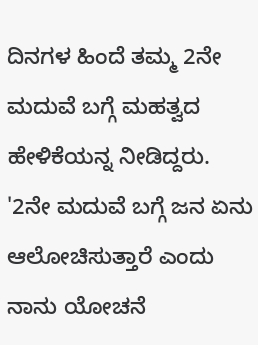ದಿನಗಳ ಹಿಂದೆ ತಮ್ಮ 2ನೇ ಮದುವೆ ಬಗ್ಗೆ ಮಹತ್ವದ ಹೇಳಿಕೆಯನ್ನ ನೀಡಿದ್ದರು. '2ನೇ ಮದುವೆ ಬಗ್ಗೆ ಜನ ಏನು ಆಲೋಚಿಸುತ್ತಾರೆ ಎಂದು ನಾನು ಯೋಚನೆ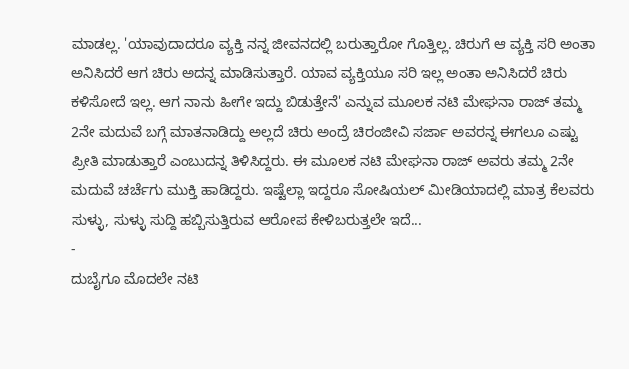ಮಾಡಲ್ಲ. 'ಯಾವುದಾದರೂ ವ್ಯಕ್ತಿ ನನ್ನ ಜೀವನದಲ್ಲಿ ಬರುತ್ತಾರೋ ಗೊತ್ತಿಲ್ಲ. ಚಿರುಗೆ ಆ ವ್ಯಕ್ತಿ ಸರಿ ಅಂತಾ ಅನಿಸಿದರೆ ಆಗ ಚಿರು ಅದನ್ನ ಮಾಡಿಸುತ್ತಾರೆ. ಯಾವ ವ್ಯಕ್ತಿಯೂ ಸರಿ ಇಲ್ಲ ಅಂತಾ ಅನಿಸಿದರೆ ಚಿರು ಕಳಿಸೋದೆ ಇಲ್ಲ. ಆಗ ನಾನು ಹೀಗೇ ಇದ್ದು ಬಿಡುತ್ತೇನೆ' ಎನ್ನುವ ಮೂಲಕ ನಟಿ ಮೇಘನಾ ರಾಜ್ ತಮ್ಮ 2ನೇ ಮದುವೆ ಬಗ್ಗೆ ಮಾತನಾಡಿದ್ದು ಅಲ್ಲದೆ ಚಿರು ಅಂದ್ರೆ ಚಿರಂಜೀವಿ ಸರ್ಜಾ ಅವರನ್ನ ಈಗಲೂ ಎಷ್ಟು ಪ್ರೀತಿ ಮಾಡುತ್ತಾರೆ ಎಂಬುದನ್ನ ತಿಳಿಸಿದ್ದರು. ಈ ಮೂಲಕ ನಟಿ ಮೇಘನಾ ರಾಜ್ ಅವರು ತಮ್ಮ 2ನೇ ಮದುವೆ ಚರ್ಚೆಗು ಮುಕ್ತಿ ಹಾಡಿದ್ದರು. ಇಷ್ಟೆಲ್ಲಾ ಇದ್ದರೂ ಸೋಷಿಯಲ್ ಮೀಡಿಯಾದಲ್ಲಿ ಮಾತ್ರ ಕೆಲವರು ಸುಳ್ಳು, ಸುಳ್ಳು ಸುದ್ದಿ ಹಬ್ಬಿಸುತ್ತಿರುವ ಆರೋಪ ಕೇಳಿಬರುತ್ತಲೇ ಇದೆ...
-
ದುಬೈಗೂ ಮೊದಲೇ ನಟಿ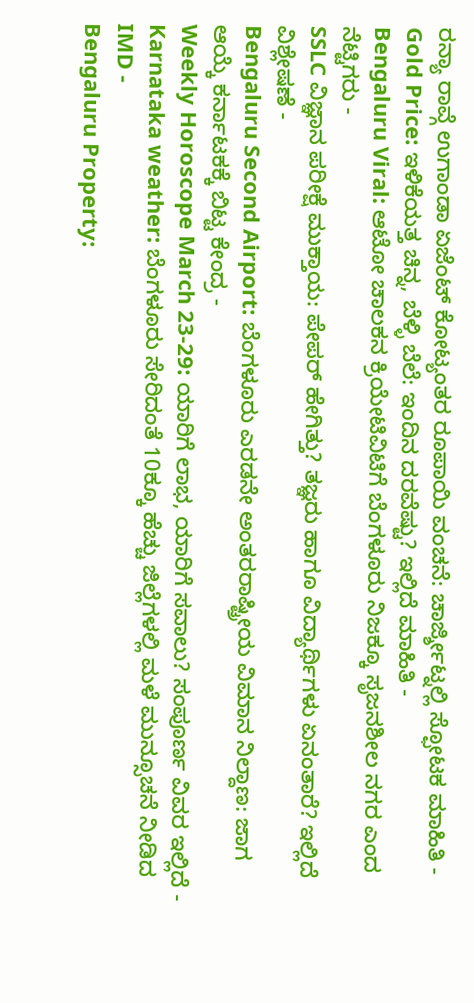ರನ್ಯಾ ರಾವ್ಗೆ ಉಗಾಂಡಾ ಏಜೆಂಟ್ ಕೋಟ್ಯಂತರ ರೂಪಾಯಿ ವಂಚನೆ: ಚಾರ್ಜ್ಶೀಟ್ನಲ್ಲಿ ಸ್ಫೋಟಕ ಮಾಹಿತಿ -
Gold Price: ಇಳಿಕೆಯತ್ತ ಚಿನ್ನ, ಬೆಳ್ಳಿ ಬೆಲೆ: ಇಂದಿನ ದರವೆಷ್ಟು? ಇಲ್ಲಿದೆ ಮಾಹಿತಿ -
Bengaluru Viral: ಆಟೋ ಚಾಲಕನ ಕ್ರಿಯೇಟಿವಿಟಿಗೆ ಬೆಂಗಳೂರು ನಿಜಕ್ಕೂ ಸೃಜನಶೀಲ ನಗರ ಎಂದ ನೆಟ್ಟಿಗರು -
SSLC ವಿಜ್ಞಾನ ಪರೀಕ್ಷೆ ಮುಕ್ತಾಯ: ಪೇಪರ್ ಹೇಗಿತ್ತು? ತಜ್ಞರು ಹಾಗೂ ವಿದ್ಯಾರ್ಥಿಗಳು ಏನಂತಾರೆ? ಇಲ್ಲಿದೆ ವಿಶ್ಲೇಷಣೆ -
Bengaluru Second Airport: ಬೆಂಗಳೂರು ಎರಡನೇ ಅಂತರರಾಷ್ಟ್ರೀಯ ವಿಮಾನ ನಿಲ್ದಾಣ: ಜಾಗ ಆಯ್ಕೆ ಕರ್ನಾಟಕಕ್ಕೆ ಬಿಟ್ಟ ಕೇಂದ್ರ -
Weekly Horoscope March 23-29: ಯಾರಿಗೆ ಲಾಭ, ಯಾರಿಗೆ ಸವಾಲು? ಸಂಪೂರ್ಣ ವಿವರ ಇಲ್ಲಿದೆ -
Karnataka weather: ಬೆಂಗಳೂರು ಸೇರಿದಂತೆ 10ಕ್ಕೂ ಹೆಚ್ಚು ಜಿಲ್ಲೆಗಳಲ್ಲಿ ಮಳೆ ಮುನ್ಸೂಚನೆ ನೀಡಿದ IMD -
Bengaluru Property: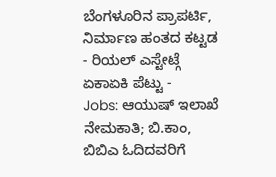ಬೆಂಗಳೂರಿನ ಪ್ರಾಪರ್ಟಿ, ನಿರ್ಮಾಣ ಹಂತದ ಕಟ್ಟಡ - ರಿಯಲ್ ಎಸ್ಟೇಟ್ಗೆ ಏಕಾಏಕಿ ಪೆಟ್ಟು -
Jobs: ಆಯುಷ್ ಇಲಾಖೆ ನೇಮಕಾತಿ; ಬಿ.ಕಾಂ, ಬಿಬಿಎ ಓದಿದವರಿಗೆ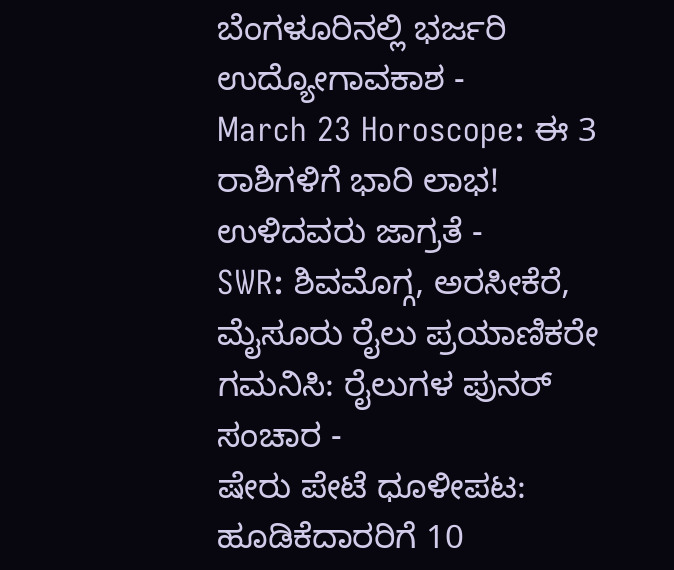ಬೆಂಗಳೂರಿನಲ್ಲಿ ಭರ್ಜರಿ ಉದ್ಯೋಗಾವಕಾಶ -
March 23 Horoscope: ಈ 3 ರಾಶಿಗಳಿಗೆ ಭಾರಿ ಲಾಭ! ಉಳಿದವರು ಜಾಗ್ರತೆ -
SWR: ಶಿವಮೊಗ್ಗ, ಅರಸೀಕೆರೆ, ಮೈಸೂರು ರೈಲು ಪ್ರಯಾಣಿಕರೇ ಗಮನಿಸಿ: ರೈಲುಗಳ ಪುನರ್ ಸಂಚಾರ -
ಷೇರು ಪೇಟೆ ಧೂಳೀಪಟ: ಹೂಡಿಕೆದಾರರಿಗೆ 10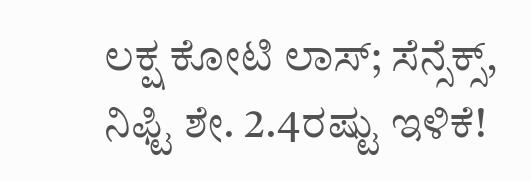ಲಕ್ಷ ಕೋಟಿ ಲಾಸ್; ಸೆನ್ಸೆಕ್ಸ್, ನಿಫ್ಟಿ ಶೇ. 2.4ರಷ್ಟು ಇಳಿಕೆ!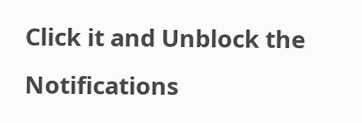Click it and Unblock the Notifications